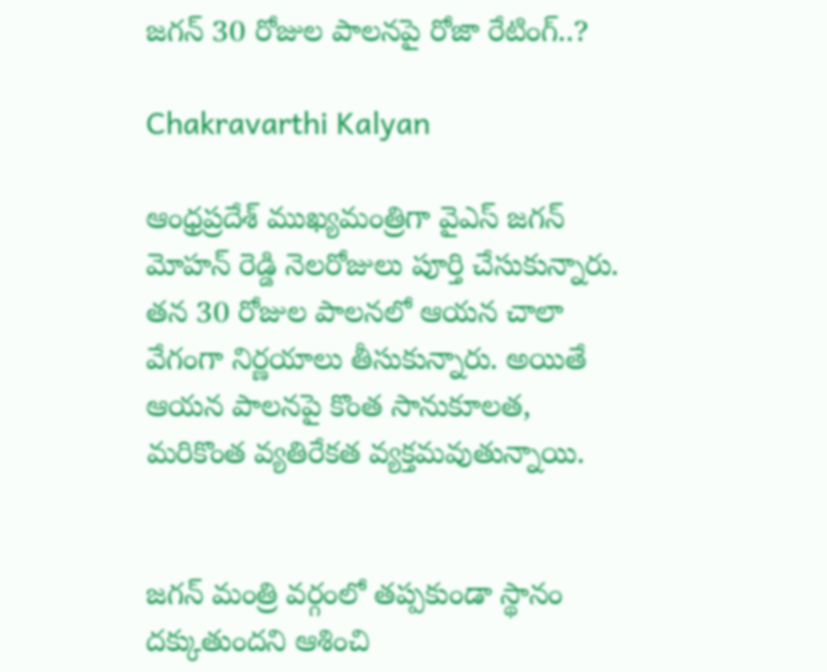జగన్ 30 రోజుల పాలనపై రోజా రేటింగ్..?

Chakravarthi Kalyan

ఆంధ్రప్రదేశ్ ముఖ్యమంత్రిగా వైఎస్ జగన్ మోహన్ రెడ్డి నెలరోజులు పూర్తి చేసుకున్నారు. తన 30 రోజుల పాలనలో ఆయన చాలా వేగంగా నిర్ణయాలు తీసుకున్నారు. అయితే ఆయన పాలనపై కొంత సానుకూలత, మరికొంత వ్యతిరేకత వ్యక్తమవుతున్నాయి.


జగన్ మంత్రి వర్గంలో తప్పకుండా స్థానం దక్కుతుందని ఆశించి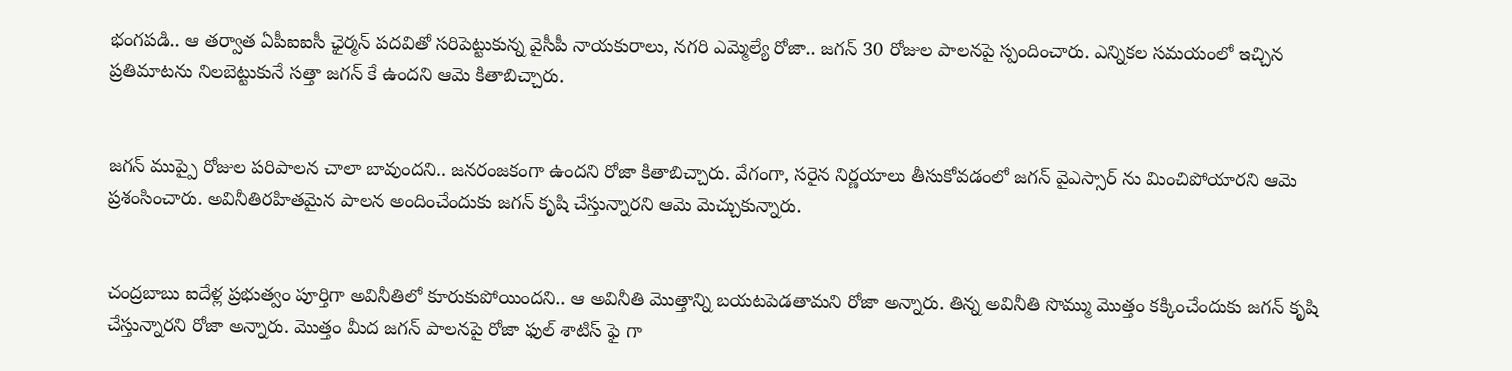భంగపడి.. ఆ తర్వాత ఏపీఐఐసీ ఛైర్మన్ పదవితో సరిపెట్టుకున్న వైసీపీ నాయకురాలు, నగరి ఎమ్మెల్యే రోజా.. జగన్ 30 రోజుల పాలనపై స్పందించారు. ఎన్నికల సమయంలో ఇచ్చిన ప్రతిమాటను నిలబెట్టుకునే సత్తా జగన్‌ కే ఉందని ఆమె కితాబిచ్చారు.


జగన్ ముప్పై రోజుల పరిపాలన చాలా బావుందని.. జనరంజకంగా ఉందని రోజా కితాబిచ్చారు. వేగంగా, సరైన నిర్ణయాలు తీసుకోవడంలో జగన్ వైఎస్సార్ ను మించిపోయారని ఆమె ప్రశంసించారు. అవినీతిరహితమైన పాలన అందించేందుకు జగన్ కృషి చేస్తున్నారని ఆమె మెచ్చుకున్నారు.


చంద్రబాబు ఐదేళ్ల ప్రభుత్వం పూర్తిగా అవినీతిలో కూరుకుపోయిందని.. ఆ అవినీతి మొత్తాన్ని బయటపెడతామని రోజా అన్నారు. తిన్న అవినీతి సొమ్ము మొత్తం కక్కించేందుకు జగన్ కృషి చేస్తున్నారని రోజా అన్నారు. మొత్తం మీద జగన్ పాలనపై రోజా ఫుల్ శాటిస్ ఫై గా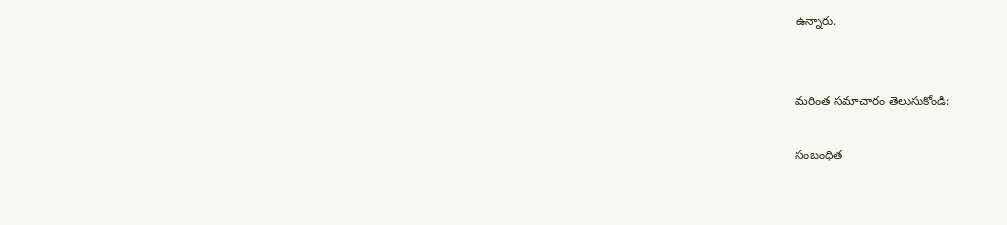ఉన్నారు.


మరింత సమాచారం తెలుసుకోండి:

సంబంధిత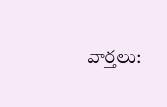వార్తలు: